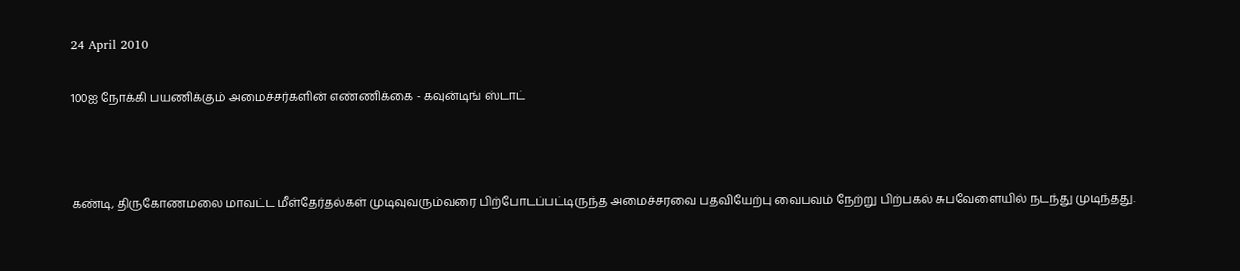24 April 2010

100ஐ நோக்கி பயணிக்கும் அமைச்சர்களின் எண்ணிக்கை - கவுன்டிங் ஸ்டாட்



கண்டி, திருகோணமலை மாவட்ட மீள்தேர்தல்கள் முடிவுவரும்வரை பிற்போடப்பட்டிருந்த அமைச்சரவை பதவியேற்பு வைபவம் நேற்று பிற்பகல் சுபவேளையில் நடந்து முடிந்தது.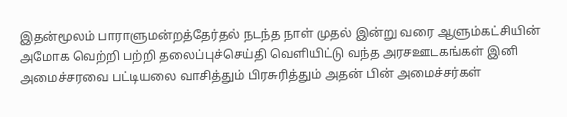இதன்மூலம் பாராளுமன்றத்தேர்தல் நடந்த நாள் முதல் இன்று வரை ஆளும்கட்சியின் அமோக வெற்றி பற்றி தலைப்புச்செய்தி வெளியிட்டு வந்த அரசஊடகங்கள் இனி அமைச்சரவை பட்டியலை வாசித்தும் பிரசுரித்தும் அதன் பின் அமைச்சர்கள்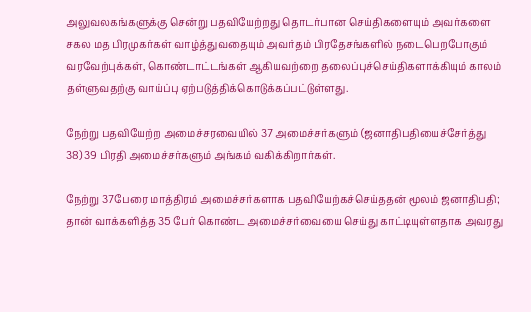அலுவலகங்களுக்கு சென்று பதவியேற்றது தொடர்பான செய்திகளையும் அவர்களை சகல மத பிரமுகர்கள் வாழ்த்துவதையும் அவர்தம் பிரதேசங்களில் நடைபெறபோகும் வரவேற்புக்கள், கொண்டாட்டங்கள் ஆகியவற்றை தலைப்புச்செய்திகளாக்கியும் காலம் தள்ளுவதற்கு வாய்ப்பு ஏற்படுத்திக்கொடுக்கப்பட்டுள்ளது.

நேற்று பதவியேற்ற அமைச்சரவையில் 37 அமைச்சர்களும் (ஜனாதிபதியைச்சேர்த்து 38) 39 பிரதி அமைச்சர்களும் அங்கம் வகிக்கிறார்கள்.

நேற்று 37பேரை மாத்திரம் அமைச்சர்களாக பதவியேற்கச்செய்ததன் மூலம் ஜனாதிபதி;  தான் வாக்களித்த 35 பேர் கொண்ட அமைச்சர்வையை செய்து காட்டியுள்ளதாக அவரது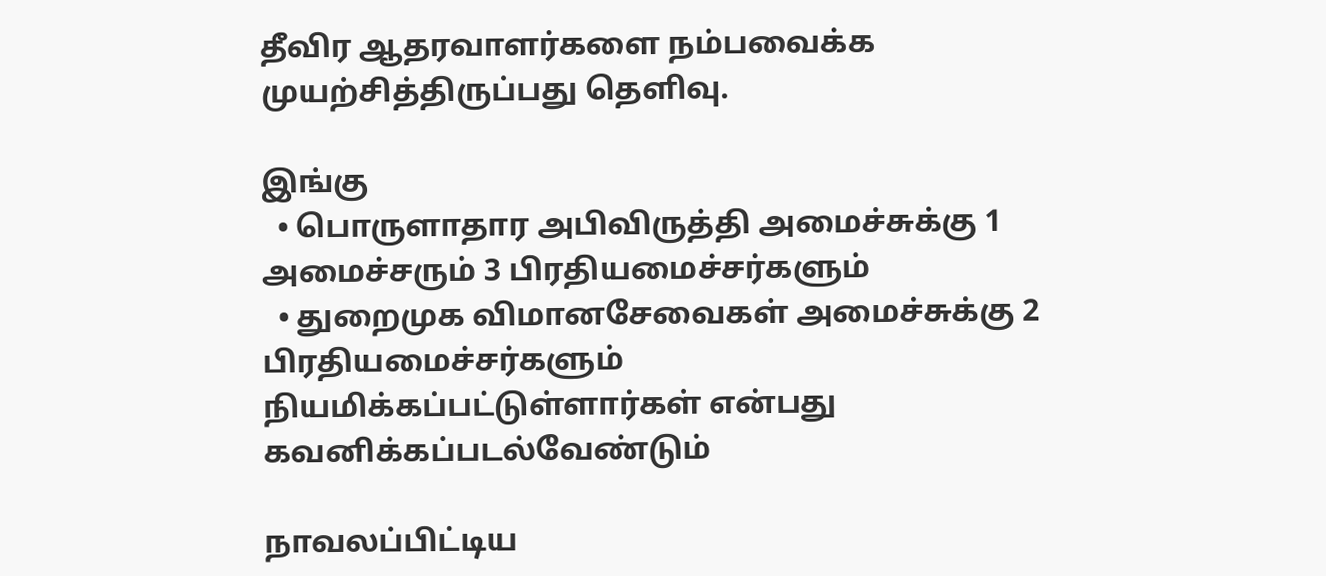தீவிர ஆதரவாளர்களை நம்பவைக்க முயற்சித்திருப்பது தெளிவு.

இங்கு
  • பொருளாதார அபிவிருத்தி அமைச்சுக்கு 1 அமைச்சரும் 3 பிரதியமைச்சர்களும்
  • துறைமுக விமானசேவைகள் அமைச்சுக்கு 2 பிரதியமைச்சர்களும்
நியமிக்கப்பட்டுள்ளார்கள் என்பது கவனிக்கப்படல்வேண்டும்

நாவலப்பிட்டிய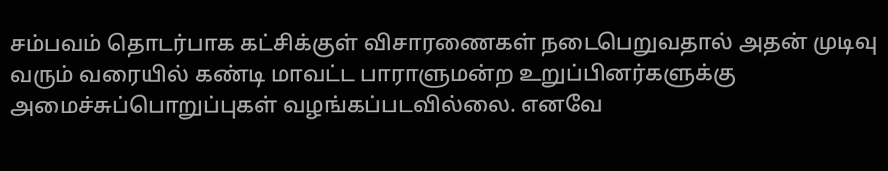சம்பவம் தொடர்பாக கட்சிக்குள் விசாரணைகள் நடைபெறுவதால் அதன் முடிவு வரும் வரையில் கண்டி மாவட்ட பாராளுமன்ற உறுப்பினர்களுக்கு அமைச்சுப்பொறுப்புகள் வழங்கப்படவில்லை. எனவே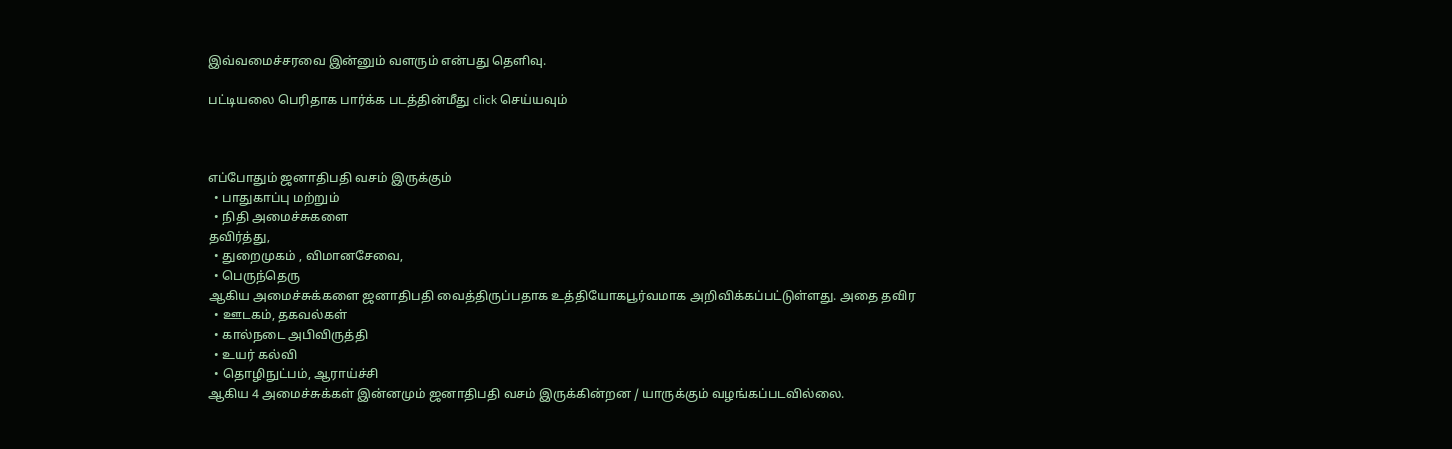இவ்வமைச்சரவை இன்னும் வளரும் என்பது தெளிவு.

பட்டியலை பெரிதாக பார்க்க படத்தின்மீது click செய்யவும்



எப்போதும் ஜனாதிபதி வசம் இருக்கும்
  • பாதுகாப்பு மற்றும்
  • நிதி அமைச்சுகளை
தவிர்த்து,
  • துறைமுகம் , விமானசேவை,
  • பெருந்தெரு
ஆகிய அமைச்சுக்களை ஜனாதிபதி வைத்திருப்பதாக உத்தியோகபூர்வமாக அறிவிக்கப்பட்டுள்ளது. அதை தவிர
  • ஊடகம், தகவல்கள்
  • கால்நடை அபிவிருத்தி
  • உயர் கல்வி
  • தொழிநுட்பம், ஆராய்ச்சி
ஆகிய 4 அமைச்சுக்கள் இன்னமும் ஜனாதிபதி வசம் இருக்கின்றன / யாருக்கும் வழங்கப்படவில்லை.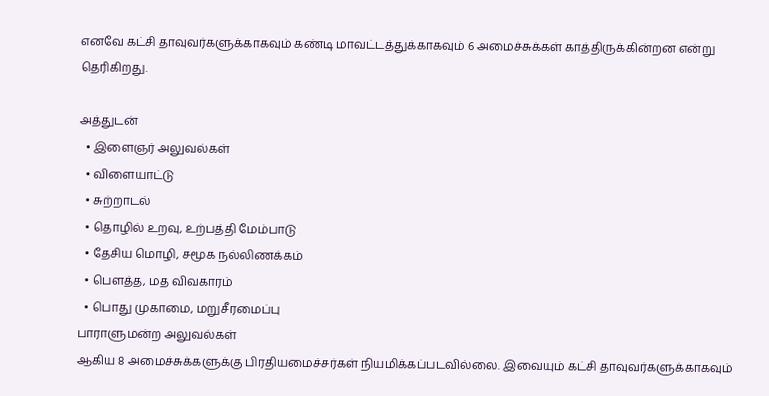எனவே கட்சி தாவுவர்களுக்காகவும் கண்டி மாவட்டத்துக்காகவும் 6 அமைச்சுக்கள் காத்திருக்கின்றன என்று தெரிகிறது.

அத்துடன்
  • இளைஞர் அலுவல்கள்
  • விளையாட்டு
  • சுற்றாடல்
  • தொழில் உறவு, உற்பத்தி மேம்பாடு
  • தேசிய மொழி, சமூக நல்லிணக்கம்
  • பௌத்த, மத விவகாரம்
  • பொது முகாமை, மறுசீரமைப்பு
பாராளுமன்ற அலுவல்கள்
ஆகிய 8 அமைச்சுக்களுக்கு பிரதியமைச்சர்கள் நியமிக்கப்படவில்லை. இவையும் கட்சி தாவுவர்களுக்காகவும்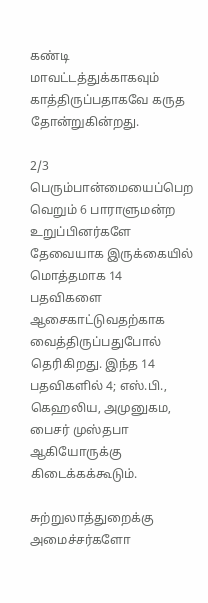கண்டி மாவட்டத்துக்காகவும் காத்திருப்பதாகவே கருத தோன்றுகின்றது.

2/3 பெரும்பான்மையைப்பெற வெறும் 6 பாராளுமன்ற உறுப்பினர்களே தேவையாக இருக்கையில் மொத்தமாக 14 பதவிகளை ஆசைகாட்டுவதற்காக வைத்திருப்பதுபோல் தெரிகிறது. இந்த 14 பதவிகளில் 4; எஸ்.பி., கெஹலிய, அமுனுகம, பைசர் முஸ்தபா ஆகியோருக்கு கிடைக்கக்கூடும்.

சுற்றுலாத்துறைக்கு அமைச்சர்களோ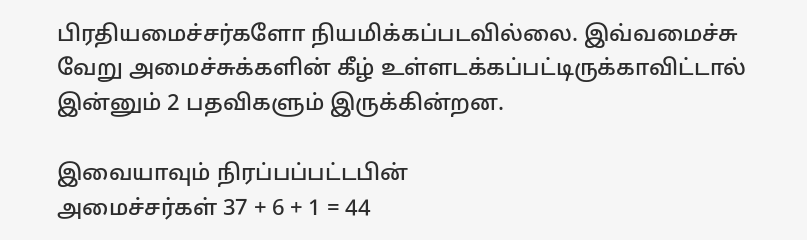பிரதியமைச்சர்களோ நியமிக்கப்படவில்லை. இவ்வமைச்சு வேறு அமைச்சுக்களின் கீழ் உள்ளடக்கப்பட்டிருக்காவிட்டால் இன்னும் 2 பதவிகளும் இருக்கின்றன.

இவையாவும் நிரப்பப்பட்டபின்
அமைச்சர்கள் 37 + 6 + 1 = 44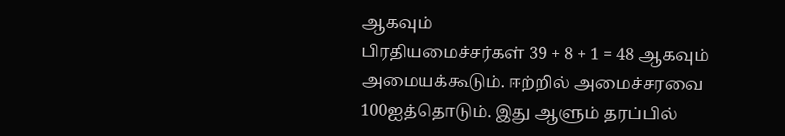ஆகவும்
பிரதியமைச்சர்கள் 39 + 8 + 1 = 48 ஆகவும்
அமையக்கூடும். ஈற்றில் அமைச்சரவை 100ஐத்தொடும். இது ஆளும் தரப்பில்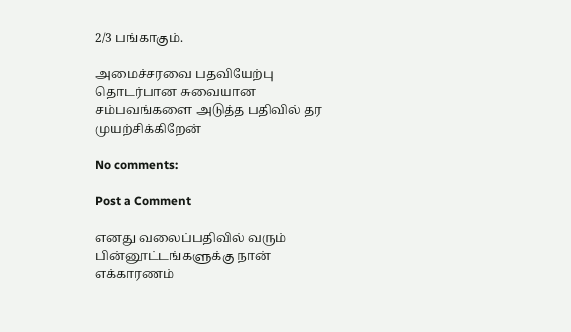2/3 பங்காகும்.

அமைச்சரவை பதவியேற்பு தொடர்பான சுவையான சம்பவங்களை அடுத்த பதிவில் தர முயற்சிக்கிறேன்

No comments:

Post a Comment

எனது வலைப்பதிவில் வரும் பின்னூட்டங்களுக்கு நான் எக்காரணம்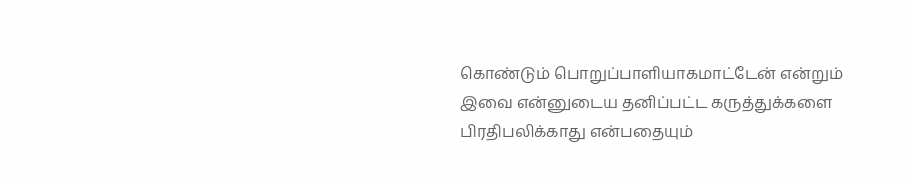கொண்டும் பொறுப்பாளியாகமாட்டேன் என்றும் இவை என்னுடைய தனிப்பட்ட கருத்துக்களை பிரதிபலிக்காது என்பதையும்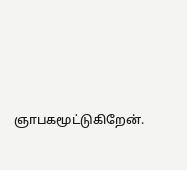ஞாபகமூட்டுகிறேன்.